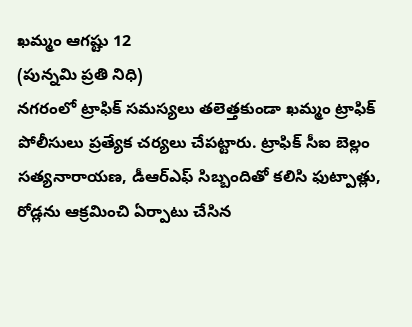ఖమ్మం ఆగష్టు 12
(పున్నమి ప్రతి నిధి)
నగరంలో ట్రాఫిక్ సమస్యలు తలెత్తకుండా ఖమ్మం ట్రాఫిక్ పోలీసులు ప్రత్యేక చర్యలు చేపట్టారు. ట్రాఫిక్ సీఐ బెల్లం సత్యనారాయణ, డీఆర్ఎఫ్ సిబ్బందితో కలిసి ఫుట్పాత్లు, రోడ్లను ఆక్రమించి ఏర్పాటు చేసిన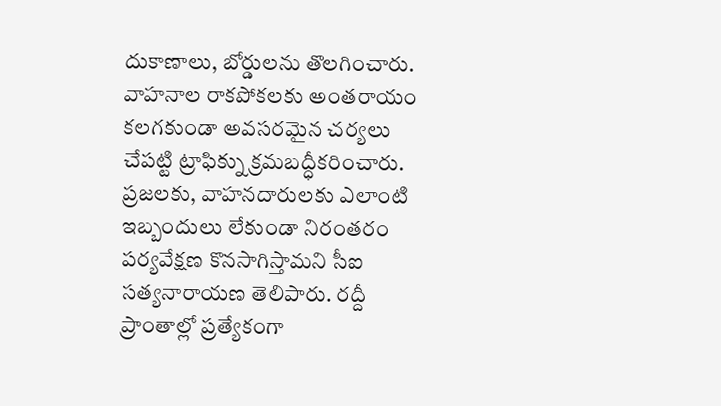దుకాణాలు, బోర్డులను తొలగించారు. వాహనాల రాకపోకలకు అంతరాయం కలగకుండా అవసరమైన చర్యలు చేపట్టి ట్రాఫిక్ను క్రమబద్ధీకరించారు. ప్రజలకు, వాహనదారులకు ఎలాంటి ఇబ్బందులు లేకుండా నిరంతరం పర్యవేక్షణ కొనసాగిస్తామని సీఐ సత్యనారాయణ తెలిపారు. రద్దీ ప్రాంతాల్లో ప్రత్యేకంగా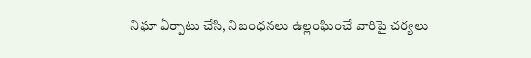నిఘా ఏర్పాటు చేసి, నిబంధనలు ఉల్లంఘించే వారిపై చర్యలు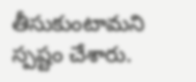తీసుకుంటామని స్పష్టం చేశారు.